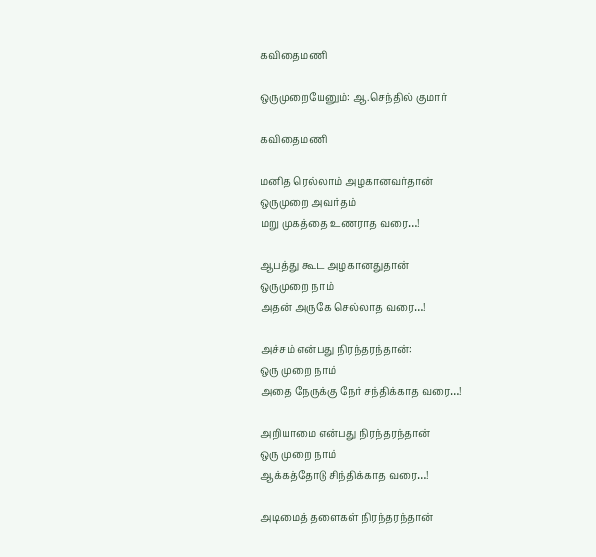கவிதைமணி

ஒருமுறையேனும்: ஆ.செந்தில் குமார்

கவிதைமணி

மனித ரெல்லாம் அழகானவர்தான்
ஒருமுறை அவர்தம்
மறு முகத்தை உணராத வரை…!

ஆபத்து கூட அழகானதுதான்
ஒருமுறை நாம்
அதன் அருகே செல்லாத வரை…!

அச்சம் என்பது நிரந்தரந்தான்:
ஒரு முறை நாம்
அதை நேருக்கு நேர் சந்திக்காத வரை…!

அறியாமை என்பது நிரந்தரந்தான்
ஒரு முறை நாம்
ஆக்கத்தோடு சிந்திக்காத வரை…!

அடிமைத் தளைகள் நிரந்தரந்தான்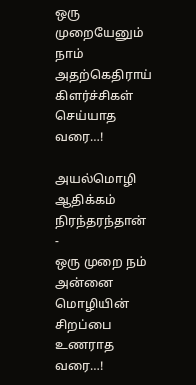ஒரு முறையேனும் நாம்
அதற்கெதிராய் கிளர்ச்சிகள் செய்யாத வரை…!

அயல்மொழி ஆதிக்கம் நிரந்தரந்தான் -
ஒரு முறை நம்
அன்னை மொழியின் சிறப்பை உணராத வரை…!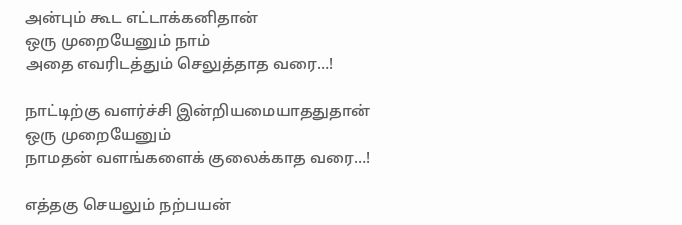அன்பும் கூட எட்டாக்கனிதான்
ஒரு முறையேனும் நாம்
அதை எவரிடத்தும் செலுத்தாத வரை…!

நாட்டிற்கு வளர்ச்சி இன்றியமையாததுதான்
ஒரு முறையேனும்
நாமதன் வளங்களைக் குலைக்காத வரை…!

எத்தகு செயலும் நற்பயன்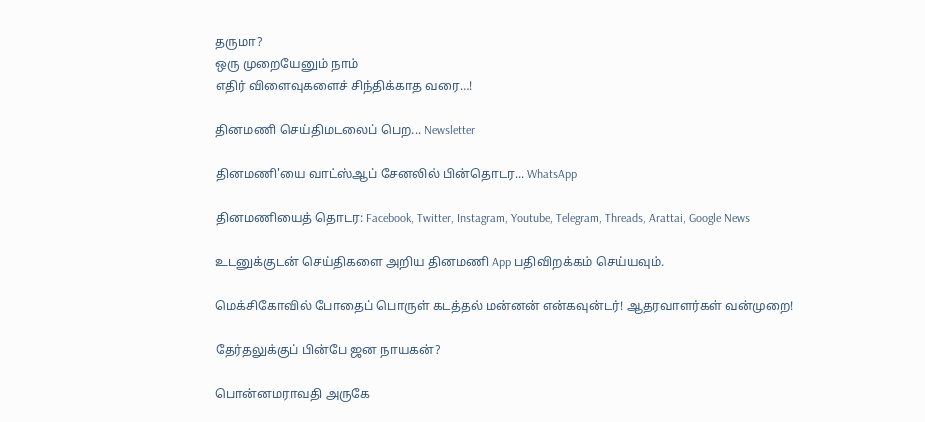தருமா?
ஒரு முறையேனும் நாம்
எதிர் விளைவுகளைச் சிந்திக்காத வரை…!

தினமணி செய்திமடலைப் பெற... Newsletter

தினமணி'யை வாட்ஸ்ஆப் சேனலில் பின்தொடர... WhatsApp

தினமணியைத் தொடர: Facebook, Twitter, Instagram, Youtube, Telegram, Threads, Arattai, Google News

உடனுக்குடன் செய்திகளை அறிய தினமணி App பதிவிறக்கம் செய்யவும்.

மெக்சிகோவில் போதைப் பொருள் கடத்தல் மன்னன் என்கவுன்டர்! ஆதரவாளர்கள் வன்முறை!

தேர்தலுக்குப் பின்பே ஜன நாயகன்?

பொன்னமராவதி அருகே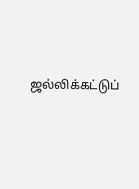ஜல்லிக்கட்டுப்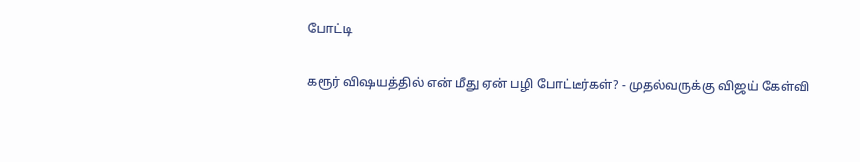போட்டி

கரூர் விஷயத்தில் என் மீது ஏன் பழி போட்டீர்கள்? - முதல்வருக்கு விஜய் கேள்வி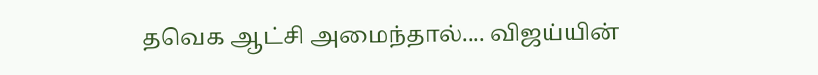தவெக ஆட்சி அமைந்தால்.... விஜய்யின்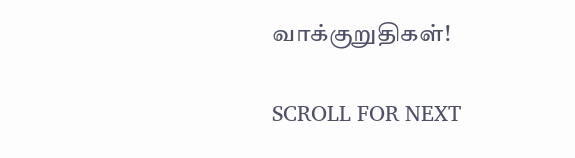வாக்குறுதிகள்!

SCROLL FOR NEXT